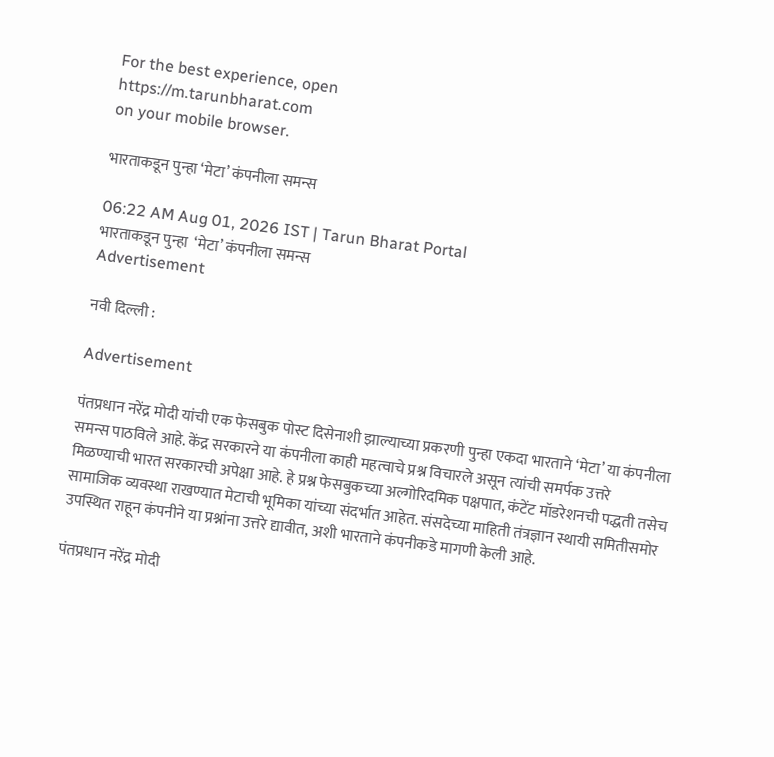For the best experience, open
https://m.tarunbharat.com
on your mobile browser.

भारताकडून पुन्हा ‘मेटा’ कंपनीला समन्स

06:22 AM Aug 01, 2026 IST | Tarun Bharat Portal
भारताकडून पुन्हा  ‘मेटा’ कंपनीला समन्स
Advertisement

नवी दिल्ली :

Advertisement

पंतप्रधान नरेंद्र मोदी यांची एक फेसबुक पोस्ट दिसेनाशी झाल्याच्या प्रकरणी पुन्हा एकदा भारताने ‘मेटा’ या कंपनीला समन्स पाठविले आहे. केंद्र सरकारने या कंपनीला काही महत्वाचे प्रश्न विचारले असून त्यांची समर्पक उत्तरे मिळण्याची भारत सरकारची अपेक्षा आहे. हे प्रश्न फेसबुकच्या अल्गोरिदमिक पक्षपात, कंटेंट मॉडरेशनची पद्धती तसेच सामाजिक व्यवस्था राखण्यात मेटाची भूमिका यांच्या संदर्भात आहेत. संसदेच्या माहिती तंत्रज्ञान स्थायी समितीसमोर उपस्थित राहून कंपनीने या प्रश्नांना उत्तरे द्यावीत, अशी भारताने कंपनीकडे मागणी केली आहे.

पंतप्रधान नरेंद्र मोदी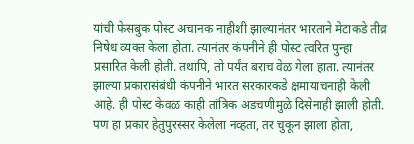यांची फेसबुक पोस्ट अचानक नाहीशी झाल्यानंतर भारताने मेटाकडे तीव्र निषेध व्यक्त केला होता. त्यानंतर कंपनीने ही पोस्ट त्वरित पुन्हा प्रसारित केली होती. तथापि, तो पर्यंत बराच वेळ गेला हाता. त्यानंतर झाल्या प्रकारासंबंधी कंपनीने भारत सरकारकडे क्षमायाचनाही केली आहे. ही पोस्ट केवळ काही तांत्रिक अडचणीमुळे दिसेनाही झाली होती. पण हा प्रकार हेतुपुरस्सर केलेला नव्हता, तर चुकून झाला होता,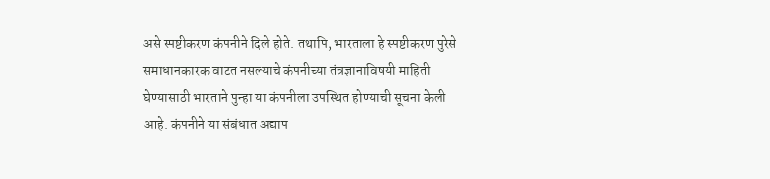असे स्पष्टीकरण कंपनीने दिले होते. तथापि, भारताला हे स्पष्टीकरण पुरेसे समाधानकारक वाटत नसल्याचे कंपनीच्या तंत्रज्ञानाविषयी माहिती घेण्यासाठी भारताने पुन्हा या कंपनीला उपस्थित होण्याची सूचना केली आहे. कंपनीने या संबंधात अद्याप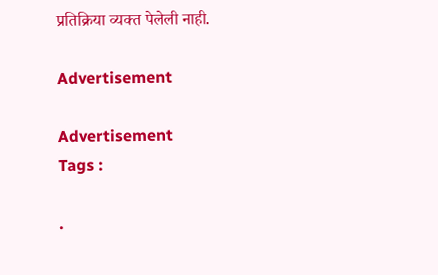प्रतिक्रिया व्यक्त पेलेली नाही.

Advertisement

Advertisement
Tags :

.